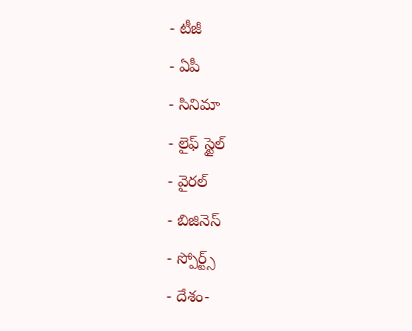- టీజీ
- ఏపీ
- సినిమా
- లైఫ్ స్టైల్
- వైరల్
- బిజినెస్
- స్పోర్ట్స్
- దేశం-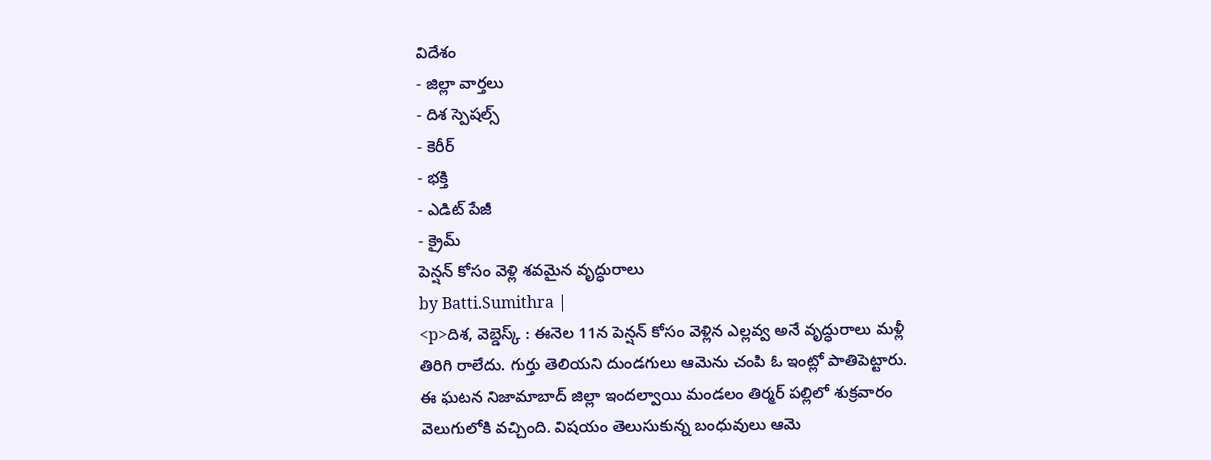విదేశం
- జిల్లా వార్తలు
- దిశ స్పెషల్స్
- కెరీర్
- భక్తి
- ఎడిట్ పేజీ
- క్రైమ్
పెన్షన్ కోసం వెళ్లి శవమైన వృద్ధురాలు
by Batti.Sumithra |
<p>దిశ, వెబ్డెస్క్ : ఈనెల 11న పెన్షన్ కోసం వెళ్లిన ఎల్లవ్వ అనే వృద్ధురాలు మళ్లీ తిరిగి రాలేదు. గుర్తు తెలియని దుండగులు ఆమెను చంపి ఓ ఇంట్లో పాతిపెట్టారు. ఈ ఘటన నిజామాబాద్ జిల్లా ఇందల్వాయి మండలం తిర్మర్ పల్లిలో శుక్రవారం వెలుగులోకి వచ్చింది. విషయం తెలుసుకున్న బంధువులు ఆమె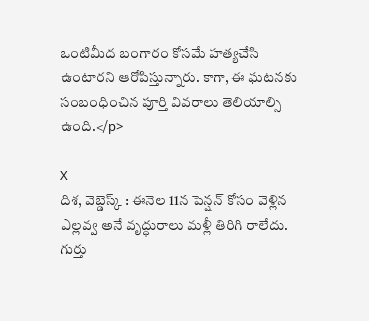ఒంటిమీద బంగారం కోసమే హత్యచేసి ఉంటారని ఆరోపిస్తున్నారు. కాగా, ఈ ఘటనకు సంబంధించిన పూర్తి వివరాలు తెలియాల్సి ఉంది.</p>

X
దిశ, వెబ్డెస్క్ : ఈనెల 11న పెన్షన్ కోసం వెళ్లిన ఎల్లవ్వ అనే వృద్ధురాలు మళ్లీ తిరిగి రాలేదు. గుర్తు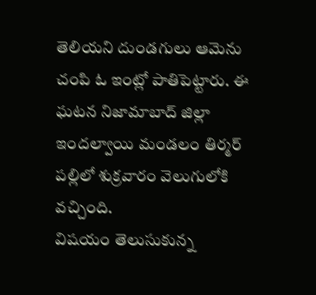తెలియని దుండగులు ఆమెను చంపి ఓ ఇంట్లో పాతిపెట్టారు. ఈ ఘటన నిజామాబాద్ జిల్లా ఇందల్వాయి మండలం తిర్మర్ పల్లిలో శుక్రవారం వెలుగులోకి వచ్చింది.
విషయం తెలుసుకున్న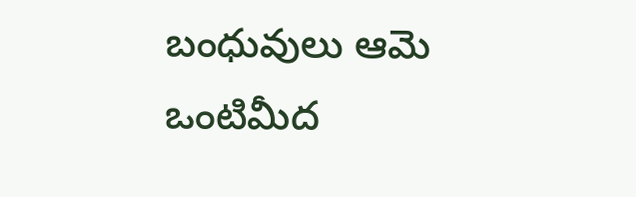బంధువులు ఆమె ఒంటిమీద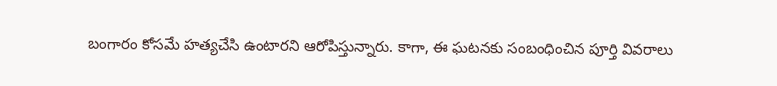బంగారం కోసమే హత్యచేసి ఉంటారని ఆరోపిస్తున్నారు. కాగా, ఈ ఘటనకు సంబంధించిన పూర్తి వివరాలు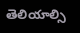తెలియాల్సి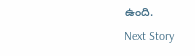ఉంది.
Next Story